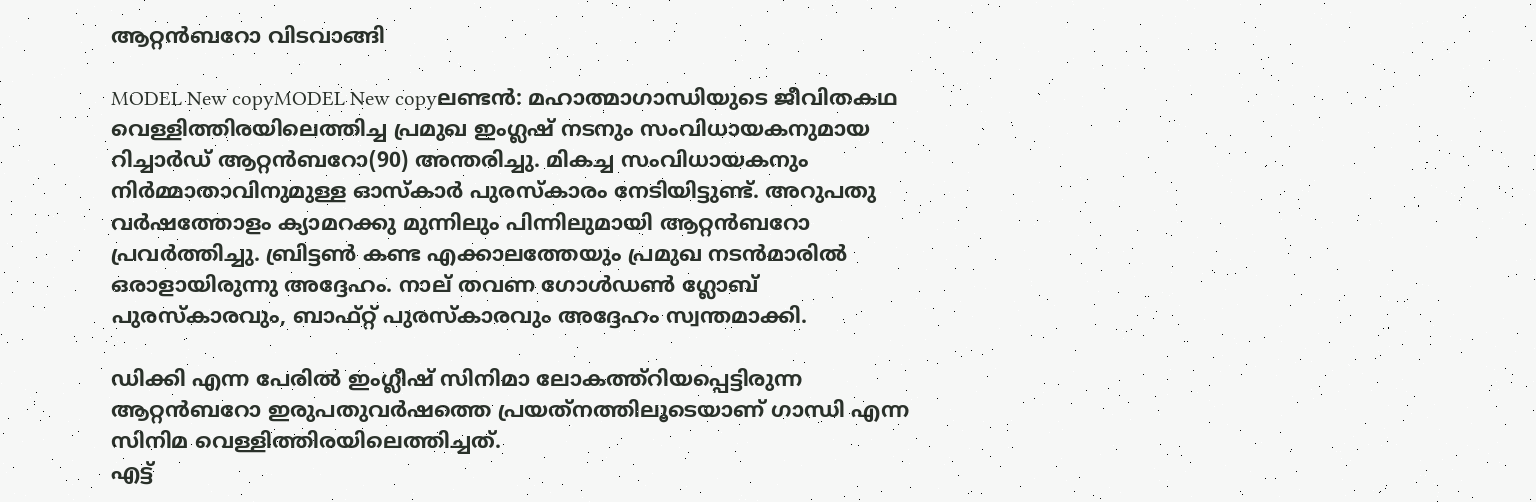ആറ്റന്‍ബറോ വിടവാങ്ങി

MODEL New copyMODEL New copyലണ്ടന്‍: മഹാത്മാഗാന്ധിയുടെ ജീവിതകഥ വെള്ളിത്തിരയിലെത്തിച്ച പ്രമുഖ ഇംഗ്ലഷ് നടനും സംവിധായകനുമായ റിച്ചാര്‍ഡ് ആറ്റന്‍ബറോ(90) അന്തരിച്ചു. മികച്ച സംവിധായകനും നിര്‍മ്മാതാവിനുമുള്ള ഓസ്‌കാര്‍ പുരസ്‌കാരം നേടിയിട്ടുണ്ട്. അറുപതു വര്‍ഷത്തോളം ക്യാമറക്കു മുന്നിലും പിന്നിലുമായി ആറ്റന്‍ബറോ പ്രവര്‍ത്തിച്ചു. ബ്രിട്ടണ്‍ കണ്ട എക്കാലത്തേയും പ്രമുഖ നടന്‍മാരില്‍ ഒരാളായിരുന്നു അദ്ദേഹം. നാല് തവണ ഗോള്‍ഡണ്‍ ഗ്ലോബ് പുരസ്‌കാരവും, ബാഫ്റ്റ് പുരസ്‌കാരവും അദ്ദേഹം സ്വന്തമാക്കി.

ഡിക്കി എന്ന പേരില്‍ ഇംഗ്ലീഷ് സിനിമാ ലോകത്ത്‌റിയപ്പെട്ടിരുന്ന ആറ്റന്‍ബറോ ഇരുപതുവര്‍ഷത്തെ പ്രയത്‌നത്തിലൂടെയാണ് ഗാന്ധി എന്ന സിനിമ വെള്ളിത്തിരയിലെത്തിച്ചത്.
എട്ട്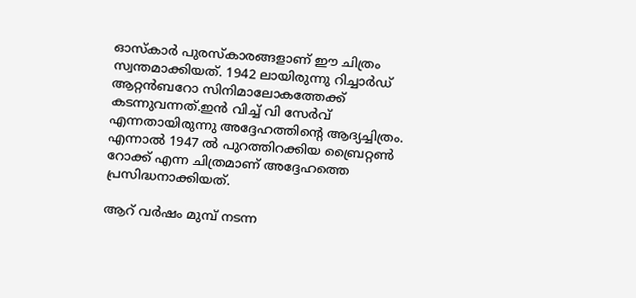ഓസ്‌കാര്‍ പുരസ്‌കാരങ്ങളാണ് ഈ ചിത്രം സ്വന്തമാക്കിയത്. 1942 ലായിരുന്നു റിച്ചാര്‍ഡ് ആറ്റന്‍ബറോ സിനിമാലോകത്തേക്ക് കടന്നുവന്നത്.ഇന്‍ വിച്ച് വി സേര്‍വ് എന്നതായിരുന്നു അദ്ദേഹത്തിന്റെ ആദ്യച്ചിത്രം. എന്നാല്‍ 1947 ല്‍ പുറത്തിറക്കിയ ബ്രൈറ്റണ്‍ റോക്ക് എന്ന ചിത്രമാണ് അദ്ദേഹത്തെ പ്രസിദ്ധനാക്കിയത്.

ആറ് വര്‍ഷം മുമ്പ് നടന്ന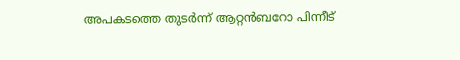അപകടത്തെ തുടര്‍ന്ന് ആറ്റന്‍ബറോ പിന്നീട്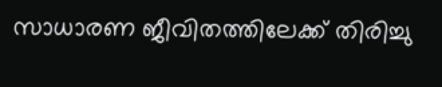സാധാരണ ജീവിതത്തിലേക്ക് തിരിച്ചു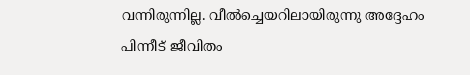വന്നിരുന്നില്ല. വീല്‍ച്ചെയറിലായിരുന്നു അദ്ദേഹം പിന്നീട് ജീവിതം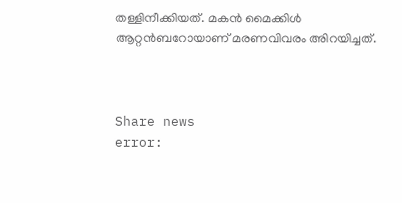തള്ളിനീക്കിയത്. മകന്‍ മൈക്കിള്‍ ആറ്റന്‍ബറോയാണ് മരണവിവരം അിറയിച്ചത്.



Share news
error: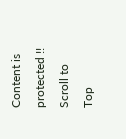Content is protected !!
Scroll to Top